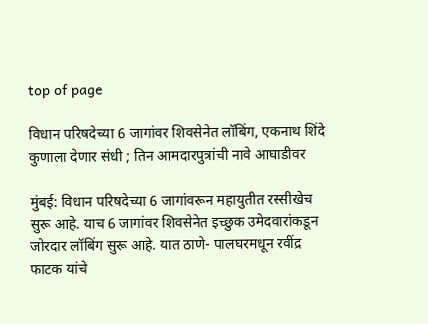top of page

विधान परिषदेच्या 6 जागांवर शिवसेनेत लॉबिंग, एकनाथ शिंदे कुणाला देणार संधी ; तिन आमदारपुत्रांची नावे आघाडीवर

मुंबई: विधान परिषदेच्या 6 जागांवरून महायुतीत रस्सीखेच सुरू आहे. याच 6 जागांवर शिवसेनेत इच्छुक उमेदवारांकडून जोरदार लॉबिंग सुरू आहे. यात ठाणे- पालघरमधून रवींद्र फाटक यांचे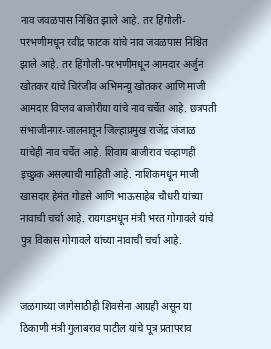नाव जवळपास निश्चित झाले आहे. तर हिंगोली- परभणीमधून रवींद्र फाटक यांचे नाव जवळपास निश्चित झाले आहे. तर हिंगोली-परभणीमधून आमदार अर्जुन खोतकर यांचे चिरंजीव अभिमन्यू खोतकर आणि माजी आमदार विप्लव बाजोरीया यांचे नाव चर्चेत आहे. छत्रपती संभाजीनगर-जालनातून जिल्हाप्रमुख राजेंद्र जंजाळ यांचेही नाव चर्चेत आहे. शिवाय बाजीराव चव्हाणही इच्छुक असल्याची माहिती आहे. नाशिकमधून माजी खासदार हेमंत गोडसे आणि भाऊसाहेब चौधरी यांच्या नावाची चर्चा आहे. रायगडमधून मंत्री भरत गोगावले यांचे पुत्र विकास गोगावले यांच्या नावाची चर्चा आहे.


जळगाच्या जागेसाठीही शिवसेना आग्रही असून या ठिकाणी मंत्री गुलाबराव पाटील यांचे पूत्र प्रतापराव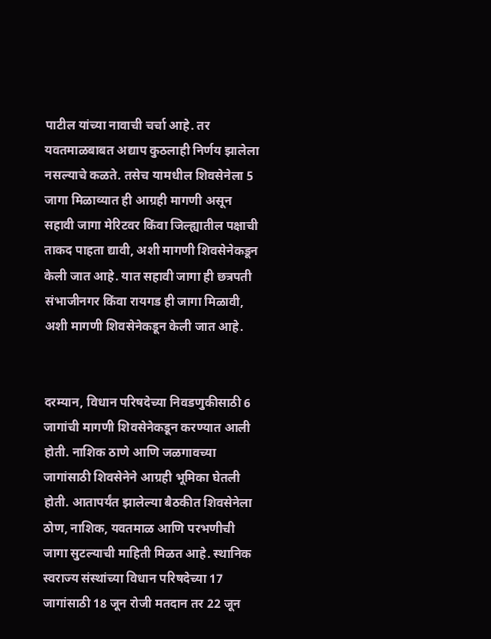पाटील यांच्या नावाची चर्चा आहे. तर यवतमाळबाबत अद्याप कुठलाही निर्णय झालेला नसल्याचे कळते. तसेच यामधील शिवसेनेला 5 जागा मिळाव्यात ही आग्रही मागणी असून सहावी जागा मेरिटवर किंवा जिल्ह्यातील पक्षाची ताकद पाहता द्यावी, अशी मागणी शिवसेनेकडून केली जात आहे. यात सहावी जागा ही छत्रपती संभाजीनगर किंवा रायगड ही जागा मिळावी, अशी मागणी शिवसेनेकडून केली जात आहे.


दरम्यान, विधान परिषदेच्या निवडणुकीसाठी 6 जागांची मागणी शिवसेनेकडून करण्यात आली होती. नाशिक ठाणे आणि जळगावच्या जागांसाठी शिवसेनेने आग्रही भूमिका घेतली होती. आतापर्यंत झालेल्या बैठकीत शिवसेनेला ठोण, नाशिक, यवतमाळ आणि परभणीची जागा सुटल्याची माहिती मिळत आहे. स्थानिक स्वराज्य संस्थांच्या विधान परिषदेच्या 17 जागांसाठी 18 जून रोजी मतदान तर 22 जून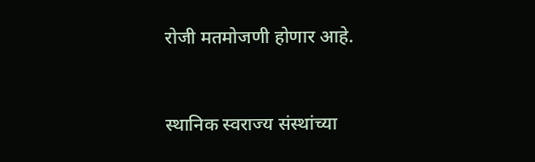रोजी मतमोजणी होणार आहे.


स्थानिक स्वराज्य संस्थांच्या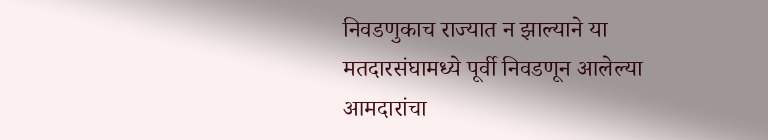निवडणुकाच राज्यात न झाल्याने या मतदारसंघामध्ये पूर्वी निवडणून आलेल्या आमदारांचा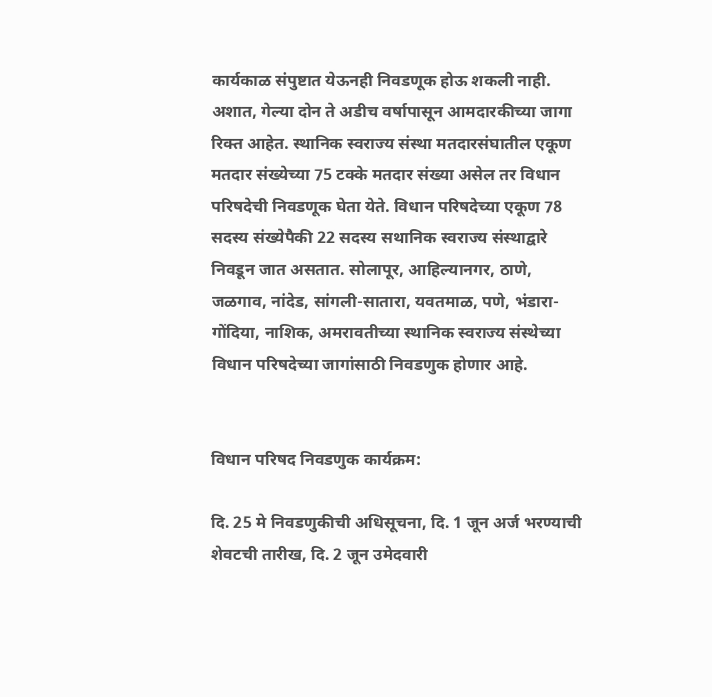कार्यकाळ संपुष्टात येऊनही निवडणूक होऊ शकली नाही. अशात, गेल्या दोन ते अडीच वर्षापासून आमदारकीच्या जागा रिक्त आहेत. स्थानिक स्वराज्य संस्था मतदारसंघातील एकूण मतदार संख्येच्या 75 टक्के मतदार संख्या असेल तर विधान परिषदेची निवडणूक घेता येते. विधान परिषदेच्या एकूण 78 सदस्य संख्येपैकी 22 सदस्य सथानिक स्वराज्य संस्थाद्वारे निवडून जात असतात. सोलापूर, आहिल्यानगर, ठाणे, जळगाव, नांदेड, सांगली-सातारा, यवतमाळ, पणे, भंडारा- गोंदिया, नाशिक, अमरावतीच्या स्थानिक स्वराज्य संस्थेच्या विधान परिषदेच्या जागांसाठी निवडणुक होणार आहे.


विधान परिषद निवडणुक कार्यक्रम:

दि. 25 मे निवडणुकीची अधिसूचना, दि. 1 जून अर्ज भरण्याची शेवटची तारीख, दि. 2 जून उमेदवारी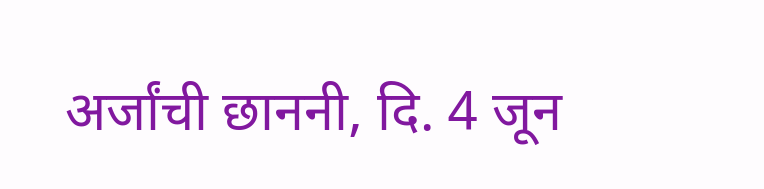अर्जांची छाननी, दि. 4 जून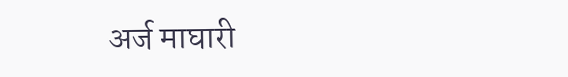अर्ज माघारी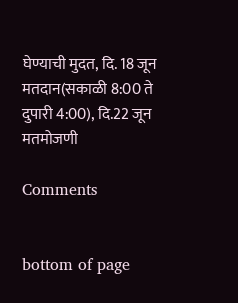घेण्याची मुदत, दि. 18 जून मतदान(सकाळी 8:00 ते दुपारी 4:00), दि.22 जून मतमोजणी

Comments


bottom of page